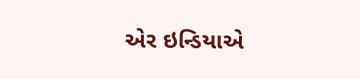એર ઇન્ડિયાએ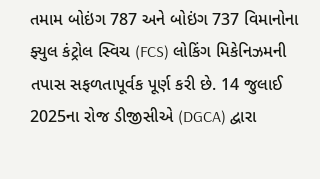તમામ બોઇંગ 787 અને બોઇંગ 737 વિમાનોના ફ્યુલ કંટ્રોલ સ્વિચ (FCS) લોકિંગ મિકેનિઝમની તપાસ સફળતાપૂર્વક પૂર્ણ કરી છે. 14 જુલાઈ 2025ના રોજ ડીજીસીએ (DGCA) દ્વારા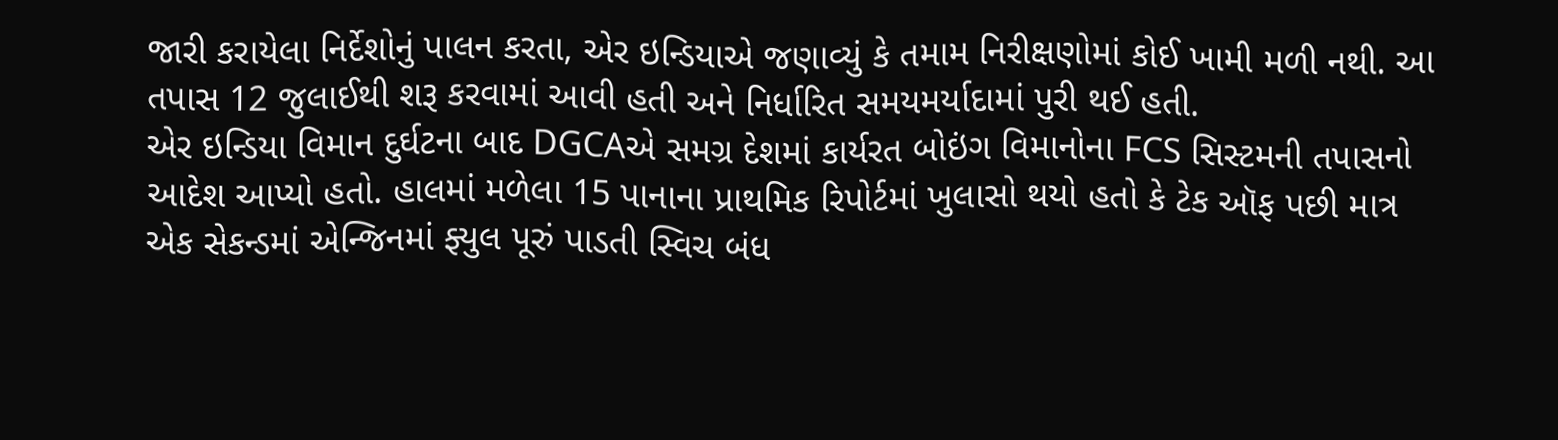જારી કરાયેલા નિર્દેશોનું પાલન કરતા, એર ઇન્ડિયાએ જણાવ્યું કે તમામ નિરીક્ષણોમાં કોઈ ખામી મળી નથી. આ તપાસ 12 જુલાઈથી શરૂ કરવામાં આવી હતી અને નિર્ધારિત સમયમર્યાદામાં પુરી થઈ હતી.
એર ઇન્ડિયા વિમાન દુર્ઘટના બાદ DGCAએ સમગ્ર દેશમાં કાર્યરત બોઇંગ વિમાનોના FCS સિસ્ટમની તપાસનો આદેશ આપ્યો હતો. હાલમાં મળેલા 15 પાનાના પ્રાથમિક રિપોર્ટમાં ખુલાસો થયો હતો કે ટેક ઑફ પછી માત્ર એક સેકન્ડમાં એન્જિનમાં ફ્યુલ પૂરું પાડતી સ્વિચ બંધ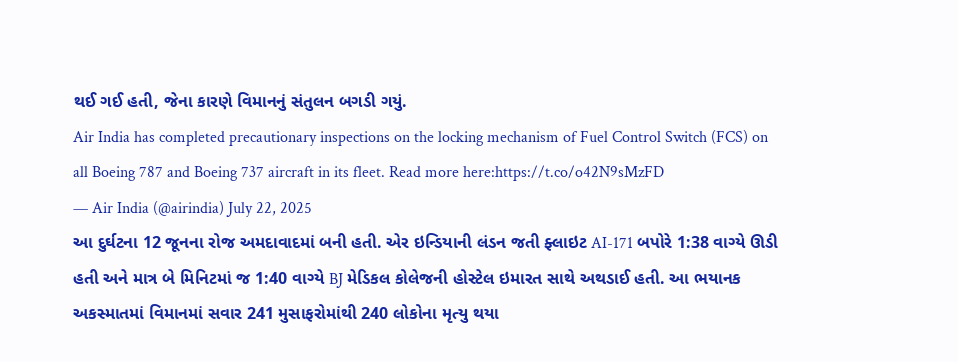થઈ ગઈ હતી, જેના કારણે વિમાનનું સંતુલન બગડી ગયું.
Air India has completed precautionary inspections on the locking mechanism of Fuel Control Switch (FCS) on all Boeing 787 and Boeing 737 aircraft in its fleet. Read more here:https://t.co/o42N9sMzFD
— Air India (@airindia) July 22, 2025
આ દુર્ઘટના 12 જૂનના રોજ અમદાવાદમાં બની હતી. એર ઇન્ડિયાની લંડન જતી ફ્લાઇટ AI-171 બપોરે 1:38 વાગ્યે ઊડી હતી અને માત્ર બે મિનિટમાં જ 1:40 વાગ્યે BJ મેડિકલ કોલેજની હોસ્ટેલ ઇમારત સાથે અથડાઈ હતી. આ ભયાનક અકસ્માતમાં વિમાનમાં સવાર 241 મુસાફરોમાંથી 240 લોકોના મૃત્યુ થયા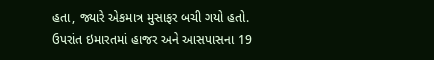હતા, જ્યારે એકમાત્ર મુસાફર બચી ગયો હતો. ઉપરાંત ઇમારતમાં હાજર અને આસપાસના 19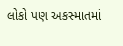લોકો પણ અકસ્માતમાં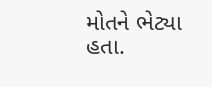મોતને ભેટ્યા હતા.